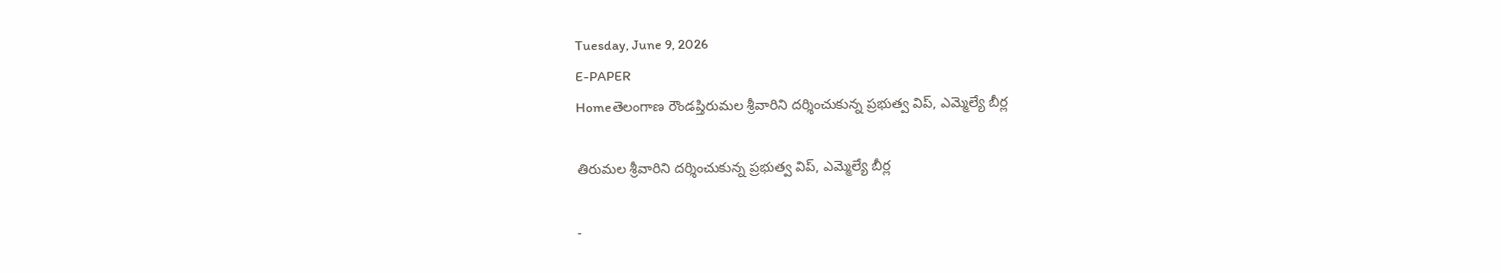Tuesday, June 9, 2026
E-PAPER
Homeతెలంగాణ రౌండప్తిరుమల శ్రీవారిని దర్శించుకున్న ప్రభుత్వ విప్, ఎమ్మెల్యే బీర్ల

తిరుమల శ్రీవారిని దర్శించుకున్న ప్రభుత్వ విప్, ఎమ్మెల్యే బీర్ల

-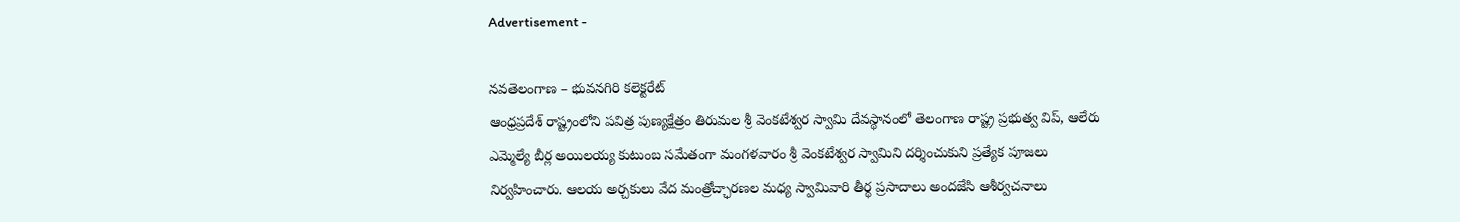Advertisement -

నవతెలంగాణ – భువనగిరి కలెక్టరేట్
ఆంధ్రప్రదేశ్ రాష్ట్రంలోని పవిత్ర పుణ్యక్షేత్రం తిరుమల శ్రీ వెంకటేశ్వర స్వామి దేవస్థానంలో తెలంగాణ రాష్ట్ర ప్రభుత్వ విప్, ఆలేరు ఎమ్మెల్యే బీర్ల అయిలయ్య కుటుంబ సమేతంగా మంగళవారం శ్రీ వెంకటేశ్వర స్వామిని దర్శించుకుని ప్రత్యేక పూజలు నిర్వహించారు. ఆలయ అర్చకులు వేద మంత్రోచ్ఛారణల మధ్య స్వామివారి తీర్థ ప్రసాదాలు అందజేసి ఆశీర్వచనాలు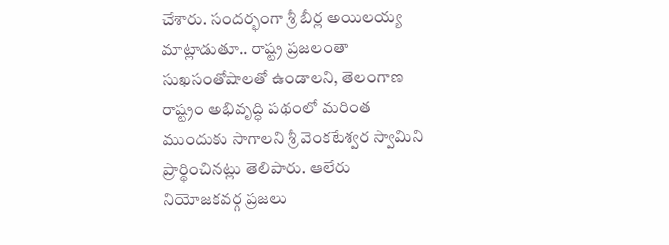చేశారు. సందర్భంగా శ్రీ బీర్ల అయిలయ్య మాట్లాడుతూ.. రాష్ట్ర ప్రజలంతా సుఖసంతోషాలతో ఉండాలని, తెలంగాణ రాష్ట్రం అభివృద్ధి పథంలో మరింత ముందుకు సాగాలని శ్రీ వెంకటేశ్వర స్వామిని ప్రార్థించినట్లు తెలిపారు. ఆలేరు నియోజకవర్గ ప్రజలు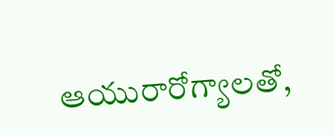ఆయురారోగ్యాలతో,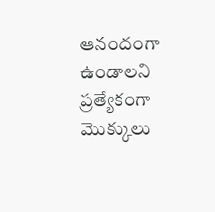ఆనందంగా ఉండాలని ప్రత్యేకంగా మొక్కులు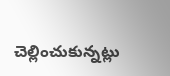చెల్లించుకున్నట్లు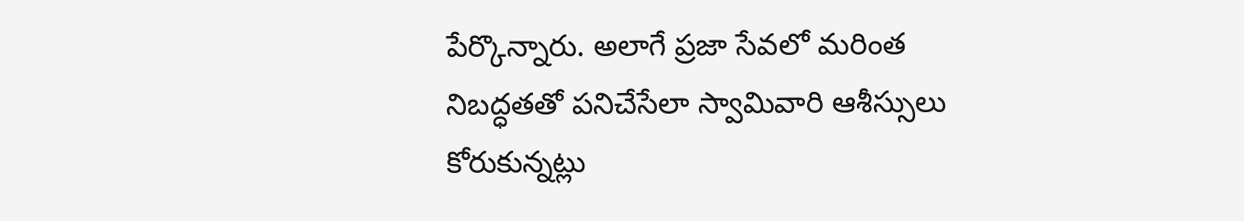పేర్కొన్నారు. అలాగే ప్రజా సేవలో మరింత నిబద్ధతతో పనిచేసేలా స్వామివారి ఆశీస్సులు కోరుకున్నట్లు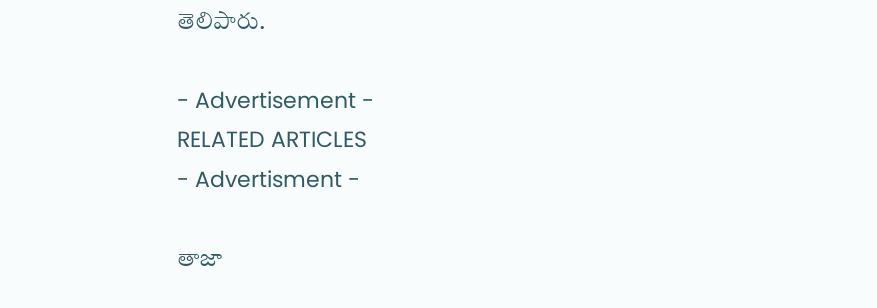తెలిపారు.

- Advertisement -
RELATED ARTICLES
- Advertisment -

తాజా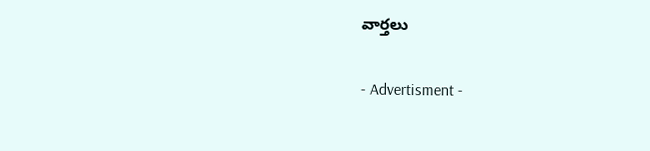వార్తలు

- Advertisment -